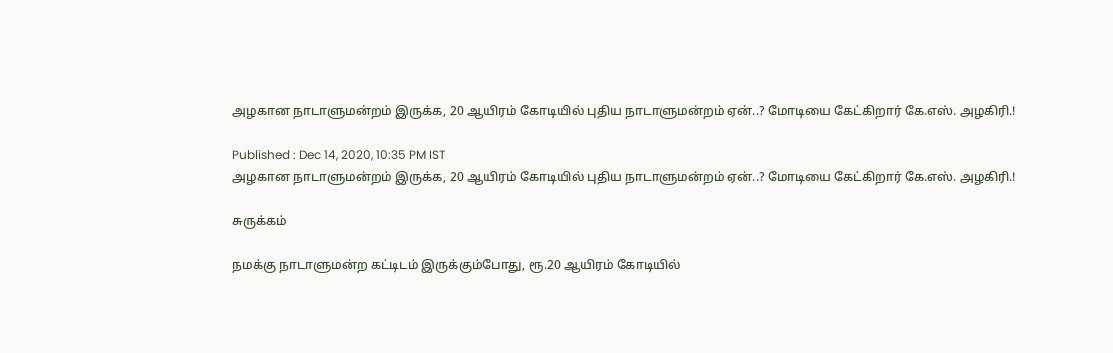அழகான நாடாளுமன்றம் இருக்க, 20 ஆயிரம் கோடியில் புதிய நாடாளுமன்றம் ஏன்..? மோடியை கேட்கிறார் கே.எஸ். அழகிரி.!

Published : Dec 14, 2020, 10:35 PM IST
அழகான நாடாளுமன்றம் இருக்க, 20 ஆயிரம் கோடியில் புதிய நாடாளுமன்றம் ஏன்..? மோடியை கேட்கிறார் கே.எஸ். அழகிரி.!

சுருக்கம்

நமக்கு நாடாளுமன்ற கட்டிடம் இருக்கும்போது, ரூ.20 ஆயிரம் கோடியில்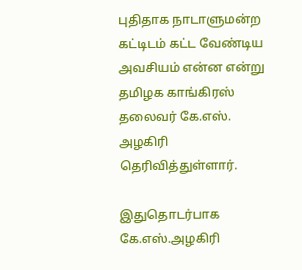புதிதாக நாடாளுமன்ற கட்டிடம் கட்ட வேண்டிய அவசியம் என்ன என்று தமிழக காங்கிரஸ் தலைவர் கே.எஸ். அழகிரி தெரிவித்துள்ளார்.

இதுதொடர்பாக கே.எஸ்.அழகிரி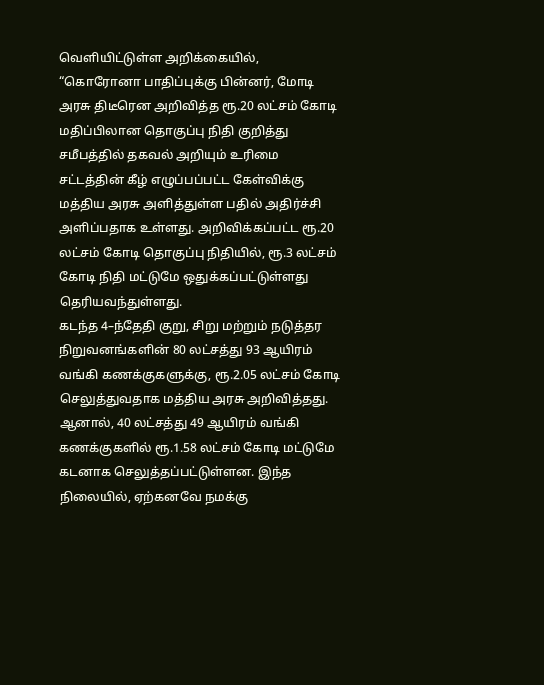வெளியிட்டுள்ள அறிக்கையில், “கொரோனா பாதிப்புக்கு பின்னர், மோடி அரசு திடீரென அறிவித்த ரூ.20 லட்சம் கோடி மதிப்பிலான தொகுப்பு நிதி குறித்து சமீபத்தில் தகவல் அறியும் உரிமை சட்டத்தின் கீழ் எழுப்பப்பட்ட கேள்விக்கு மத்திய அரசு அளித்துள்ள பதில் அதிர்ச்சி அளிப்பதாக உள்ளது. அறிவிக்கப்பட்ட ரூ.20 லட்சம் கோடி தொகுப்பு நிதியில், ரூ.3 லட்சம் கோடி நிதி மட்டுமே ஒதுக்கப்பட்டுள்ளது தெரியவந்துள்ளது.
கடந்த 4–ந்தேதி குறு, சிறு மற்றும் நடுத்தர நிறுவனங்களின் 80 லட்சத்து 93 ஆயிரம் வங்கி கணக்குகளுக்கு, ரூ.2.05 லட்சம் கோடி செலுத்துவதாக மத்திய அரசு அறிவித்தது. ஆனால், 40 லட்சத்து 49 ஆயிரம் வங்கி கணக்குகளில் ரூ.1.58 லட்சம் கோடி மட்டுமே கடனாக செலுத்தப்பட்டுள்ளன. இந்த நிலையில், ஏற்கனவே நமக்கு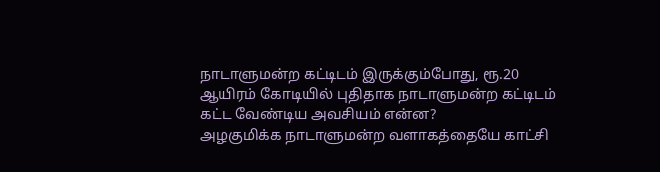நாடாளுமன்ற கட்டிடம் இருக்கும்போது, ரூ.20 ஆயிரம் கோடியில் புதிதாக நாடாளுமன்ற கட்டிடம் கட்ட வேண்டிய அவசியம் என்ன?
அழகுமிக்க நாடாளுமன்ற வளாகத்தையே காட்சி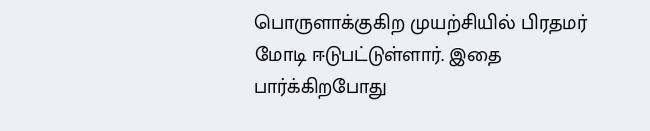பொருளாக்குகிற முயற்சியில் பிரதமர் மோடி ஈடுபட்டுள்ளார். இதை பார்க்கிறபோது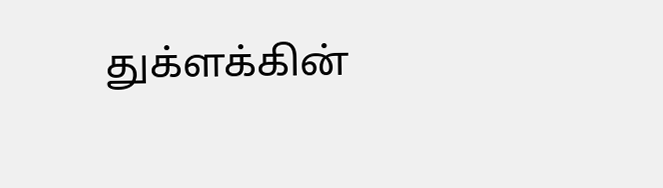துக்ளக்கின்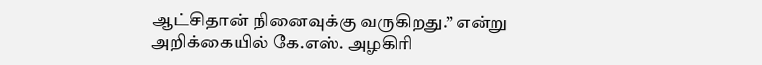ஆட்சிதான் நினைவுக்கு வருகிறது.” என்று அறிக்கையில் கே.எஸ். அழகிரி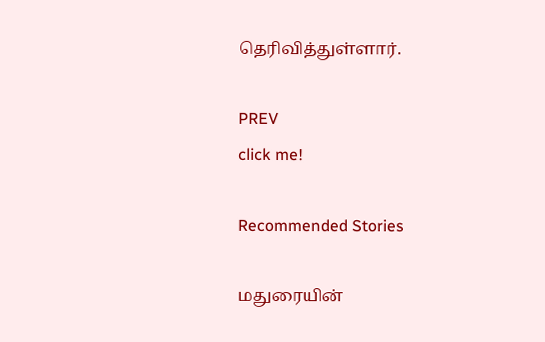தெரிவித்துள்ளார்.

PREV
click me!

Recommended Stories

மதுரையின்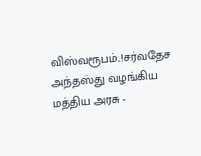விஸ்வரூபம்..!சர்வதேச அந்தஸ்து வழங்கிய மத்திய அரசு -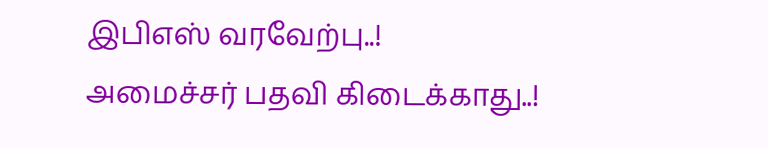இபிஎஸ் வரவேற்பு..!
அமைச்சர் பதவி கிடைக்காது..!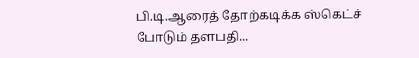பி.டி.ஆரைத் தோற்கடிக்க ஸ்கெட்ச் போடும் தளபதி...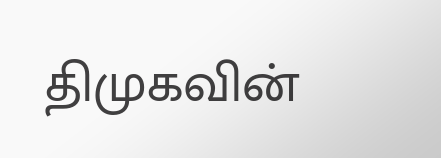திமுகவின்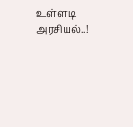உள்ளடி அரசியல்..!